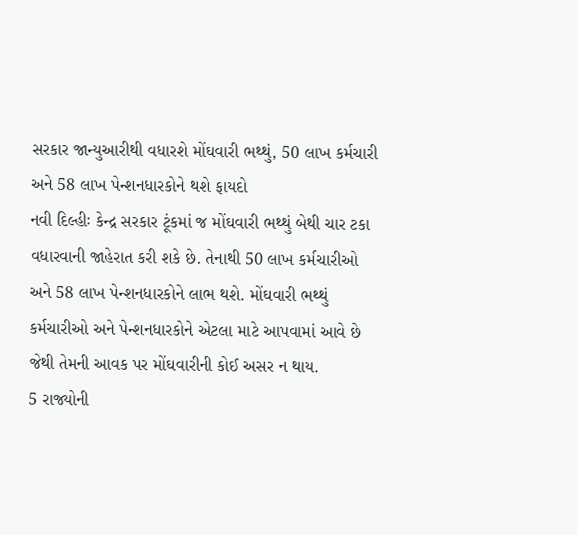સરકાર જાન્યુઆરીથી વધારશે મોંઘવારી ભથ્થું, 50 લાખ કર્મચારી અને 58 લાખ પેન્શનધારકોને થશે ફાયદો
નવી દિલ્હીઃ કેન્દ્ર સરકાર ટૂંકમાં જ મોંઘવારી ભથ્થું બેથી ચાર ટકા વધારવાની જાહેરાત કરી શકે છે. તેનાથી 50 લાખ કર્મચારીઓ અને 58 લાખ પેન્શનધારકોને લાભ થશે. મોંઘવારી ભથ્થું કર્મચારીઓ અને પેન્શનધારકોને એટલા માટે આપવામાં આવે છે જેથી તેમની આવક પર મોંઘવારીની કોઈ અસર ન થાય.
5 રાજ્યોની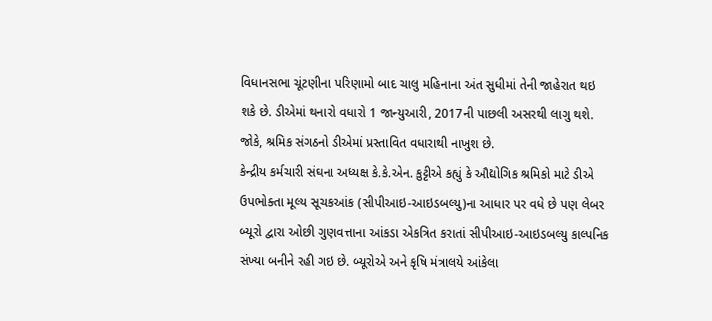વિધાનસભા ચૂંટણીના પરિણામો બાદ ચાલુ મહિનાના અંત સુધીમાં તેની જાહેરાત થઇ શકે છે. ડીએમાં થનારો વધારો 1 જાન્યુઆરી, 2017ની પાછલી અસરથી લાગુ થશે. જોકે, શ્રમિક સંગઠનો ડીએમાં પ્રસ્તાવિત વધારાથી નાખુશ છે.
કેન્દ્રીય કર્મચારી સંઘના અધ્યક્ષ કે.કે.એન. કુટ્ટીએ કહ્યું કે ઔદ્યોગિક શ્રમિકો માટે ડીએ ઉપભોક્તા મૂલ્ય સૂચકઆંક (સીપીઆઇ-આઇડબલ્યુ)ના આધાર પર વધે છે પણ લેબર બ્યૂરો દ્વારા ઓછી ગુણવત્તાના આંકડા એકત્રિત કરાતાં સીપીઆઇ-આઇડબલ્યુ કાલ્પનિક સંખ્યા બનીને રહી ગઇ છે. બ્યૂરોએ અને કૃષિ મંત્રાલયે આંકેલા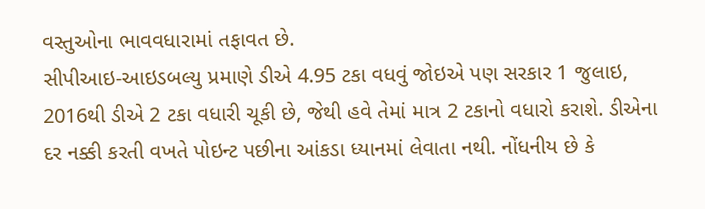વસ્તુઓના ભાવવધારામાં તફાવત છે.
સીપીઆઇ-આઇડબલ્યુ પ્રમાણે ડીએ 4.95 ટકા વધવું જોઇએ પણ સરકાર 1 જુલાઇ, 2016થી ડીએ 2 ટકા વધારી ચૂકી છે, જેથી હવે તેમાં માત્ર 2 ટકાનો વધારો કરાશે. ડીએના દર નક્કી કરતી વખતે પોઇન્ટ પછીના આંકડા ધ્યાનમાં લેવાતા નથી. નોંધનીય છે કે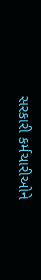સરકારી કર્મચારીઓને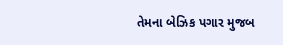તેમના બેઝિક પગાર મુજબ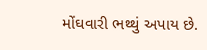મોંઘવારી ભથ્થું અપાય છે.